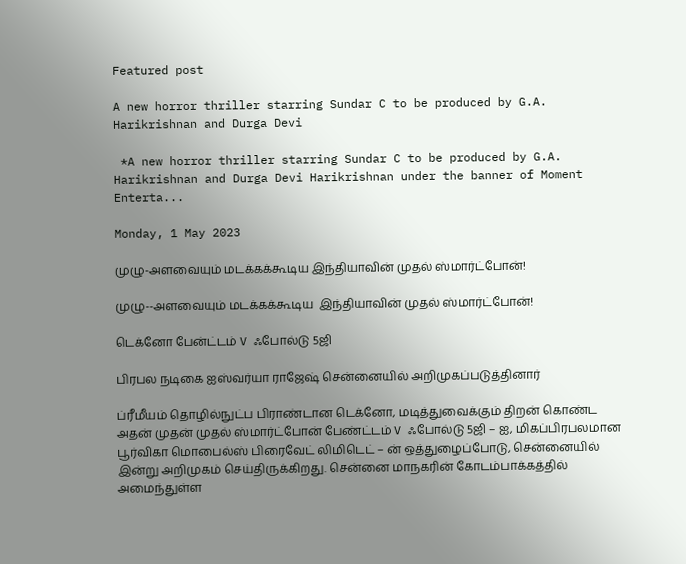Featured post

A new horror thriller starring Sundar C to be produced by G.A. Harikrishnan and Durga Devi

 *A new horror thriller starring Sundar C to be produced by G.A. Harikrishnan and Durga Devi Harikrishnan under the banner of Moment Enterta...

Monday, 1 May 2023

முழு-அளவையும் மடக்கக்கூடிய இந்தியாவின் முதல் ஸ்மார்ட்போன்!

முழு--அளவையும் மடக்கக்கூடிய  இந்தியாவின் முதல் ஸ்மார்ட்போன்!

டெக்னோ பேன்ட்டம் V ஃபோல்டு 5ஜி

பிரபல நடிகை ஐஸ்வர்யா ராஜேஷ் சென்னையில் அறிமுகப்படுத்தினார்

ப்ரீமீயம் தொழில்நுட்ப பிராண்டான டெக்னோ, மடித்துவைக்கும் திறன் கொண்ட அதன் முதன் முதல் ஸ்மார்ட்போன் பேண்ட்டம் V ஃபோல்டு 5ஜி – ஐ, மிகப்பிரபலமான பூர்விகா மொபைல்ஸ் பிரைவேட் லிமிடெட் – ன் ஒத்துழைப்போடு, சென்னையில் இன்று அறிமுகம் செய்திருக்கிறது. சென்னை மாநகரின் கோடம்பாக்கத்தில் அமைந்துள்ள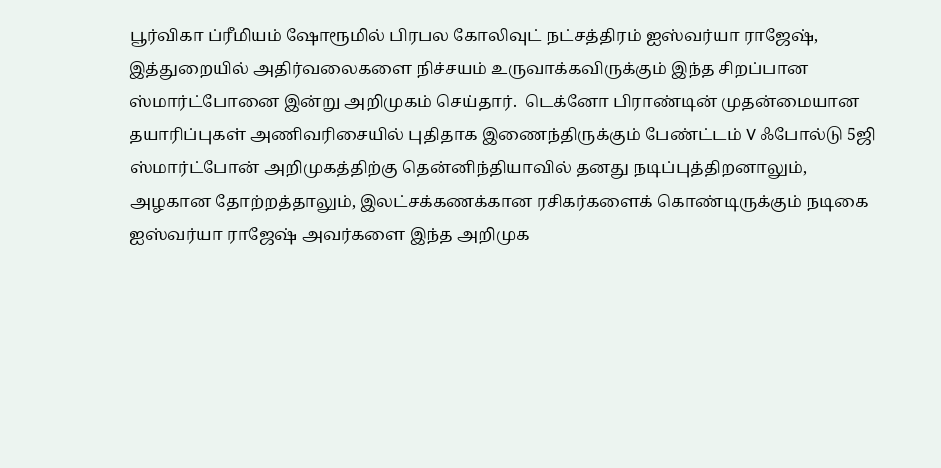பூர்விகா ப்ரீமியம் ஷோரூமில் பிரபல கோலிவுட் நட்சத்திரம் ஐஸ்வர்யா ராஜேஷ், இத்துறையில் அதிர்வலைகளை நிச்சயம் உருவாக்கவிருக்கும் இந்த சிறப்பான ஸ்மார்ட்போனை இன்று அறிமுகம் செய்தார்.  டெக்னோ பிராண்டின் முதன்மையான தயாரிப்புகள் அணிவரிசையில் புதிதாக இணைந்திருக்கும் பேண்ட்டம் V ஃபோல்டு 5ஜி ஸ்மார்ட்போன் அறிமுகத்திற்கு தென்னிந்தியாவில் தனது நடிப்புத்திறனாலும், அழகான தோற்றத்தாலும், இலட்சக்கணக்கான ரசிகர்களைக் கொண்டிருக்கும் நடிகை ஐஸ்வர்யா ராஜேஷ் அவர்களை இந்த அறிமுக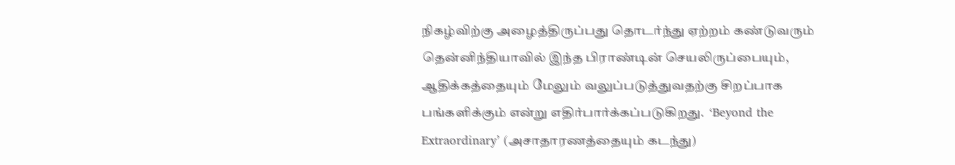நிகழ்விற்கு அழைத்திருப்பது தொடர்ந்து ஏற்றம் கண்டுவரும் தென்னிந்தியாவில் இந்த பிராண்டின் செயலிருப்பையும், ஆதிக்கத்தையும் மேலும் வலுப்படுத்துவதற்கு சிறப்பாக பங்களிக்கும் என்று எதிர்பார்க்கப்படுகிறது.  ‘Beyond the Extraordinary’ (அசாதாரணத்தையும் கடந்து)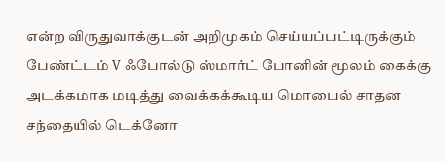என்ற விருதுவாக்குடன் அறிமுகம் செய்யப்பட்டிருக்கும் பேண்ட்டம் V ஃபோல்டு ஸ்மார்ட் போனின் மூலம் கைக்கு அடக்கமாக மடித்து வைக்கக்கூடிய மொபைல் சாதன சந்தையில் டெக்னோ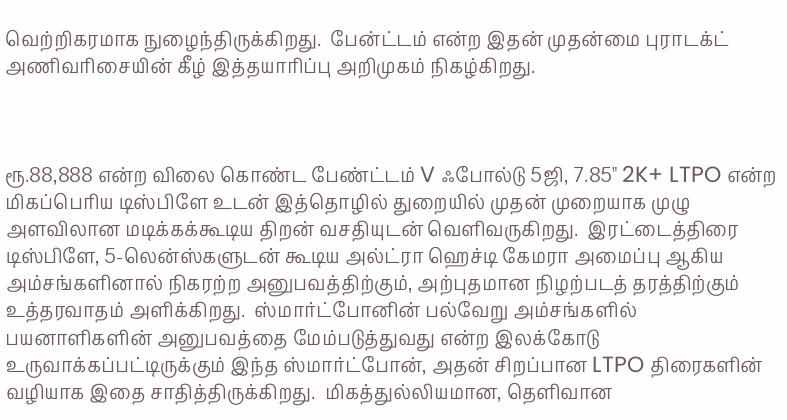வெற்றிகரமாக நுழைந்திருக்கிறது.  பேன்ட்டம் என்ற இதன் முதன்மை புராடக்ட் அணிவரிசையின் கீழ் இத்தயாரிப்பு அறிமுகம் நிகழ்கிறது.



ரூ.88,888 என்ற விலை கொண்ட பேண்ட்டம் V ஃபோல்டு 5ஜி, 7.85" 2K+ LTPO என்ற மிகப்பெரிய டிஸ்பிளே உடன் இத்தொழில் துறையில் முதன் முறையாக முழு அளவிலான மடிக்கக்கூடிய திறன் வசதியுடன் வெளிவருகிறது.  இரட்டைத்திரை டிஸ்பிளே, 5-லென்ஸ்களுடன் கூடிய அல்ட்ரா ஹெச்டி கேமரா அமைப்பு ஆகிய அம்சங்களினால் நிகரற்ற அனுபவத்திற்கும், அற்புதமான நிழற்படத் தரத்திற்கும் உத்தரவாதம் அளிக்கிறது.  ஸ்மார்ட்போனின் பல்வேறு அம்சங்களில் பயனாளிகளின் அனுபவத்தை மேம்படுத்துவது என்ற இலக்கோடு உருவாக்கப்பட்டிருக்கும் இந்த ஸ்மார்ட்போன், அதன் சிறப்பான LTPO திரைகளின் வழியாக இதை சாதித்திருக்கிறது.  மிகத்துல்லியமான, தெளிவான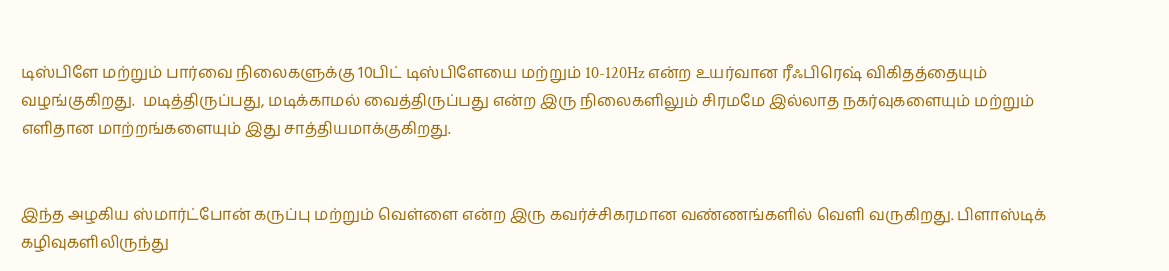டிஸ்பிளே மற்றும் பார்வை நிலைகளுக்கு 10பிட் டிஸ்பிளேயை மற்றும் 10-120Hz என்ற உயர்வான ரீஃபிரெஷ் விகிதத்தையும் வழங்குகிறது.  மடித்திருப்பது, மடிக்காமல் வைத்திருப்பது என்ற இரு நிலைகளிலும் சிரமமே இல்லாத நகர்வுகளையும் மற்றும் எளிதான மாற்றங்களையும் இது சாத்தியமாக்குகிறது.


இந்த அழகிய ஸ்மார்ட்போன் கருப்பு மற்றும் வெள்ளை என்ற இரு கவர்ச்சிகரமான வண்ணங்களில் வெளி வருகிறது. பிளாஸ்டிக் கழிவுகளிலிருந்து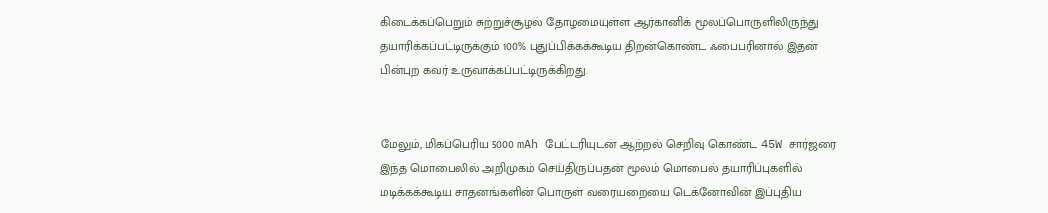கிடைக்கப்பெறும் சுற்றுச்சூழல் தோழமையுள்ள ஆர்கானிக் மூலப்பொருளிலிருந்து தயாரிக்கப்பட்டிருக்கும் 100% புதுப்பிக்கக்கூடிய திறன்கொண்ட ஃபைபரினால் இதன் பின்புற கவர் உருவாக்கப்பட்டிருக்கிறது.


மேலும், மிகப்பெரிய 5000 mAh பேட்டரியுடன் ஆற்றல் செறிவு கொண்ட 45W சார்ஜரை இந்த மொபைலில் அறிமுகம் செய்திருப்பதன் மூலம் மொபைல் தயாரிப்புகளில் மடிக்கக்கூடிய சாதனங்களின் பொருள் வரையறையை டெக்னோவின் இப்புதிய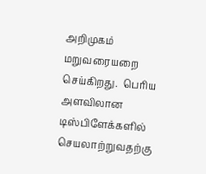அறிமுகம் மறுவரையறை செய்கிறது.  பெரிய அளவிலான டிஸ்பிளேக்களில் செயலாற்றுவதற்கு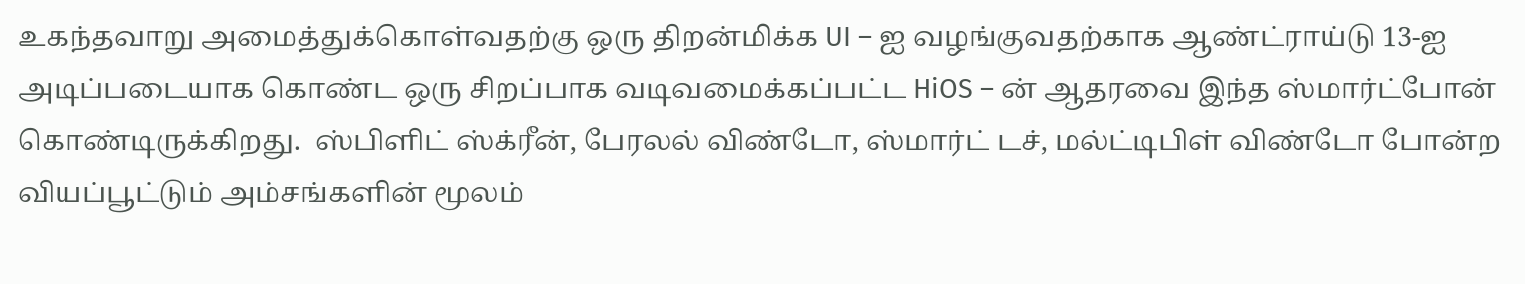உகந்தவாறு அமைத்துக்கொள்வதற்கு ஒரு திறன்மிக்க UI – ஐ வழங்குவதற்காக ஆண்ட்ராய்டு 13-ஐ அடிப்படையாக கொண்ட ஒரு சிறப்பாக வடிவமைக்கப்பட்ட HiOS – ன் ஆதரவை இந்த ஸ்மார்ட்போன் கொண்டிருக்கிறது.  ஸ்பிளிட் ஸ்க்ரீன், பேரலல் விண்டோ, ஸ்மார்ட் டச், மல்ட்டிபிள் விண்டோ போன்ற வியப்பூட்டும் அம்சங்களின் மூலம்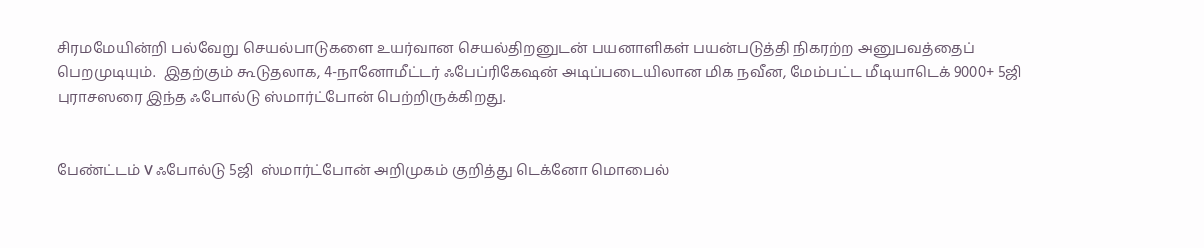சிரமமேயின்றி பல்வேறு செயல்பாடுகளை உயர்வான செயல்திறனுடன் பயனாளிகள் பயன்படுத்தி நிகரற்ற அனுபவத்தைப் பெறமுடியும்.  இதற்கும் கூடுதலாக, 4-நானோமீட்டர் ஃபேப்ரிகேஷன் அடிப்படையிலான மிக நவீன, மேம்பட்ட மீடியாடெக் 9000+ 5ஜி புராசஸரை இந்த ஃபோல்டு ஸ்மார்ட்போன் பெற்றிருக்கிறது.


பேண்ட்டம் V ஃபோல்டு 5ஜி  ஸ்மார்ட்போன் அறிமுகம் குறித்து டெக்னோ மொபைல்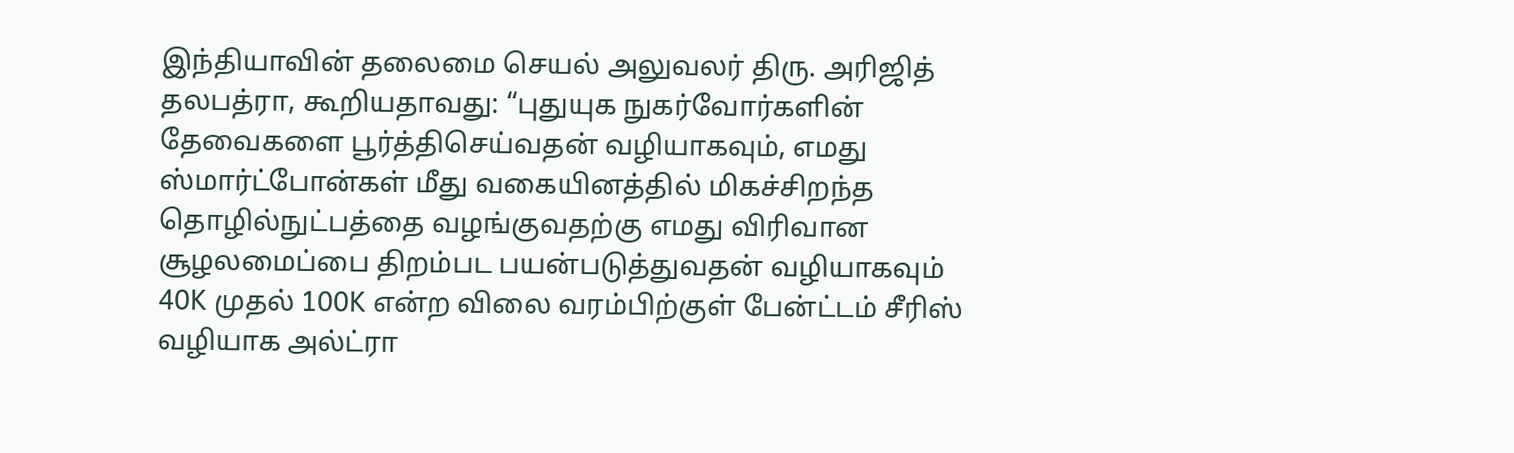இந்தியாவின் தலைமை செயல் அலுவலர் திரு. அரிஜித் தலபத்ரா, கூறியதாவது: “புதுயுக நுகர்வோர்களின் தேவைகளை பூர்த்திசெய்வதன் வழியாகவும், எமது ஸ்மார்ட்போன்கள் மீது வகையினத்தில் மிகச்சிறந்த தொழில்நுட்பத்தை வழங்குவதற்கு எமது விரிவான சூழலமைப்பை திறம்பட பயன்படுத்துவதன் வழியாகவும் 40K முதல் 100K என்ற விலை வரம்பிற்குள் பேன்ட்டம் சீரிஸ் வழியாக அல்ட்ரா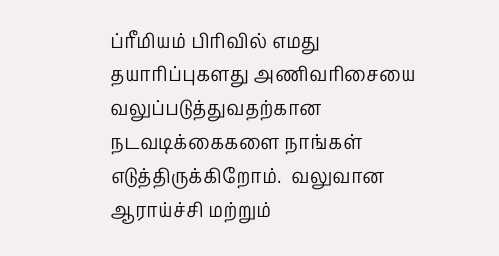ப்ரீமியம் பிரிவில் எமது தயாரிப்புகளது அணிவரிசையை வலுப்படுத்துவதற்கான நடவடிக்கைகளை நாங்கள் எடுத்திருக்கிறோம்.  வலுவான ஆராய்ச்சி மற்றும்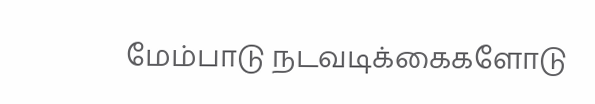மேம்பாடு நடவடிக்கைகளோடு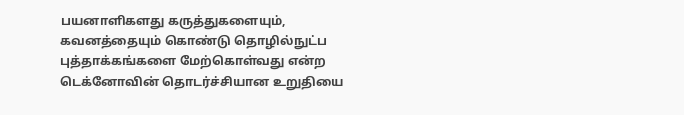பயனாளிகளது கருத்துகளையும், கவனத்தையும் கொண்டு தொழில்நுட்ப புத்தாக்கங்களை மேற்கொள்வது என்ற டெக்னோவின் தொடர்ச்சியான உறுதியை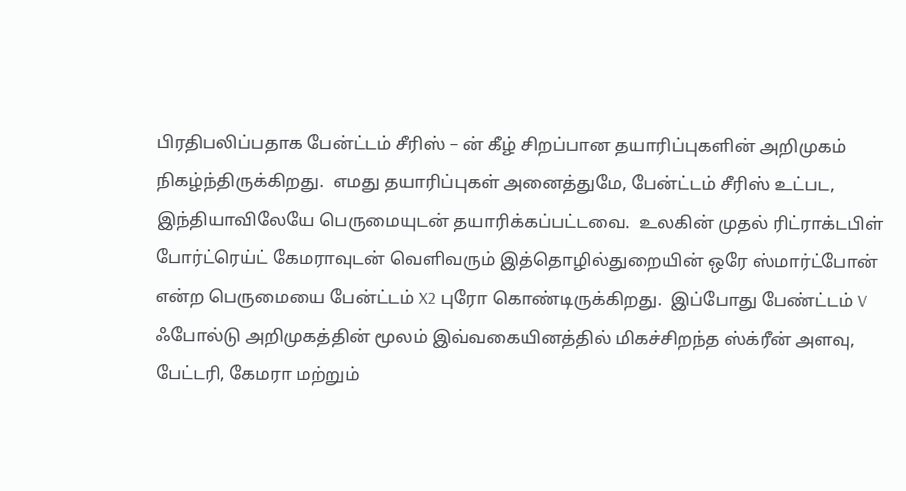பிரதிபலிப்பதாக பேன்ட்டம் சீரிஸ் – ன் கீழ் சிறப்பான தயாரிப்புகளின் அறிமுகம் நிகழ்ந்திருக்கிறது.  எமது தயாரிப்புகள் அனைத்துமே, பேன்ட்டம் சீரிஸ் உட்பட, இந்தியாவிலேயே பெருமையுடன் தயாரிக்கப்பட்டவை.  உலகின் முதல் ரிட்ராக்டபிள் போர்ட்ரெய்ட் கேமராவுடன் வெளிவரும் இத்தொழில்துறையின் ஒரே ஸ்மார்ட்போன் என்ற பெருமையை பேன்ட்டம் X2 புரோ கொண்டிருக்கிறது.  இப்போது பேண்ட்டம் V ஃபோல்டு அறிமுகத்தின் மூலம் இவ்வகையினத்தில் மிகச்சிறந்த ஸ்க்ரீன் அளவு, பேட்டரி, கேமரா மற்றும்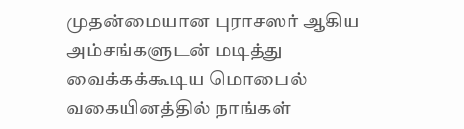முதன்மையான புராசஸர் ஆகிய அம்சங்களுடன் மடித்து வைக்கக்கூடிய மொபைல் வகையினத்தில் நாங்கள்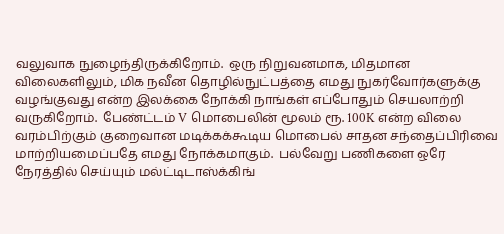வலுவாக நுழைந்திருக்கிறோம்.  ஒரு நிறுவனமாக, மிதமான விலைகளிலும், மிக நவீன தொழில்நுட்பத்தை எமது நுகர்வோர்களுக்கு வழங்குவது என்ற இலக்கை நோக்கி நாங்கள் எப்போதும் செயலாற்றி வருகிறோம்.  பேண்ட்டம் V மொபைலின் மூலம் ரூ. 100K என்ற விலை வரம்பிற்கும் குறைவான மடிக்கக்கூடிய மொபைல் சாதன சந்தைப்பிரிவை மாற்றியமைப்பதே எமது நோக்கமாகும்.  பல்வேறு பணிகளை ஒரே நேரத்தில் செய்யும் மல்ட்டிடாஸ்க்கிங்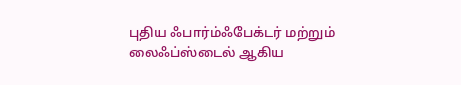புதிய ஃபார்ம்ஃபேக்டர் மற்றும் லைஃப்ஸ்டைல் ஆகிய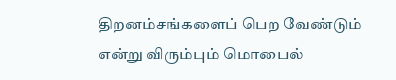திறனம்சங்களைப் பெற வேண்டும் என்று விரும்பும் மொபைல்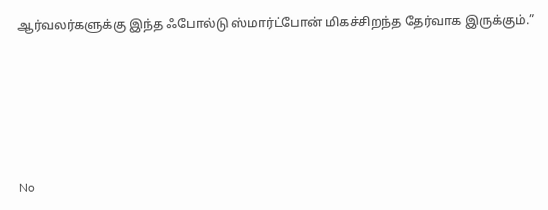ஆர்வலர்களுக்கு இந்த ஃபோல்டு ஸ்மார்ட்போன் மிகச்சிறந்த தேர்வாக இருக்கும்.”






No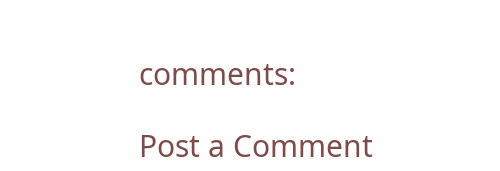comments:

Post a Comment